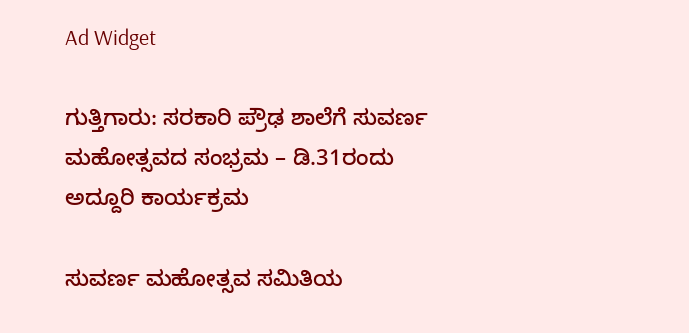Ad Widget

ಗುತ್ತಿಗಾರು: ಸರಕಾರಿ ಪ್ರೌಢ ಶಾಲೆಗೆ ಸುವರ್ಣ ಮಹೋತ್ಸವದ ಸಂಭ್ರಮ – ಡಿ.31ರಂದು ಅದ್ದೂರಿ ಕಾರ್ಯಕ್ರಮ

ಸುವರ್ಣ ಮಹೋತ್ಸವ ಸಮಿತಿಯ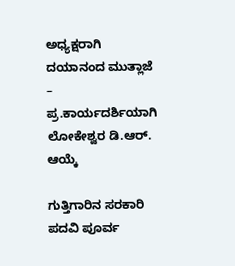ಅಧ್ಯಕ್ಷರಾಗಿ ದಯಾನಂದ ಮುತ್ಲಾಜೆ – ಪ್ರ.ಕಾರ್ಯದರ್ಶಿಯಾಗಿ ಲೋಕೇಶ್ವರ ಡಿ.ಆರ್. ಆಯ್ಕೆ

ಗುತ್ತಿಗಾರಿನ ಸರಕಾರಿ ಪದವಿ ಪೂರ್ವ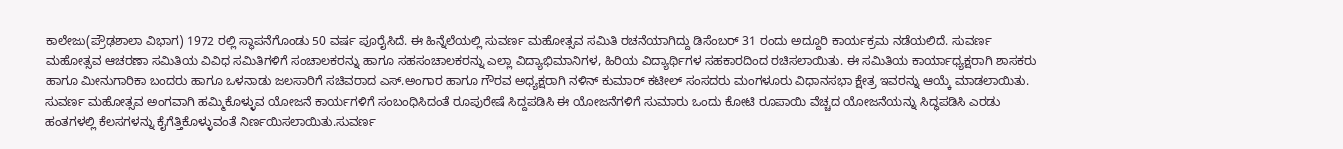ಕಾಲೇಜು(ಪ್ರೌಢಶಾಲಾ ವಿಭಾಗ) 1972 ರಲ್ಲಿ ಸ್ಥಾಪನೆಗೊಂಡು 50 ವರ್ಷ ಪೂರೈಸಿದೆ. ಈ ಹಿನ್ನೆಲೆಯಲ್ಲಿ ಸುವರ್ಣ ಮಹೋತ್ಸವ ಸಮಿತಿ ರಚನೆಯಾಗಿದ್ದು ಡಿಸೆಂಬರ್ 31 ರಂದು ಅದ್ದೂರಿ ಕಾರ್ಯಕ್ರಮ ನಡೆಯಲಿದೆ. ಸುವರ್ಣ ಮಹೋತ್ಸವ ಆಚರಣಾ ಸಮಿತಿಯ ವಿವಿಧ ಸಮಿತಿಗಳಿಗೆ ಸಂಚಾಲಕರನ್ನು ಹಾಗೂ ಸಹಸಂಚಾಲಕರನ್ನು ಎಲ್ಲಾ ವಿದ್ಯಾಭಿಮಾನಿಗಳ, ಹಿರಿಯ ವಿದ್ಯಾರ್ಥಿಗಳ ಸಹಕಾರದಿಂದ ರಚಿಸಲಾಯಿತು. ಈ ಸಮಿತಿಯ ಕಾರ್ಯಾಧ್ಯಕ್ಷರಾಗಿ ಶಾಸಕರು ಹಾಗೂ ಮೀನುಗಾರಿಕಾ ಬಂದರು ಹಾಗೂ ಒಳನಾಡು ಜಲಸಾರಿಗೆ ಸಚಿವರಾದ ಎಸ್.ಅಂಗಾರ ಹಾಗೂ ಗೌರವ ಅಧ್ಯಕ್ಷರಾಗಿ ನಳಿನ್ ಕುಮಾರ್ ಕಟೀಲ್ ಸಂಸದರು ಮಂಗಳೂರು ವಿಧಾನಸಭಾ ಕ್ಷೇತ್ರ ಇವರನ್ನು ಆಯ್ಕೆ ಮಾಡಲಾಯಿತು‌. ಸುವರ್ಣ ಮಹೋತ್ಸವ ಅಂಗವಾಗಿ ಹಮ್ಮಿಕೊಳ್ಳುವ ಯೋಜನೆ ಕಾರ್ಯಗಳಿಗೆ ಸಂಬಂಧಿಸಿದಂತೆ ರೂಪುರೇಷೆ ಸಿದ್ದಪಡಿಸಿ ಈ ಯೋಜನೆಗಳಿಗೆ ಸುಮಾರು ಒಂದು ಕೋಟಿ ರೂಪಾಯಿ ವೆಚ್ಚದ ಯೋಜನೆಯನ್ನು ಸಿದ್ಧಪಡಿಸಿ ಎರಡು ಹಂತಗಳಲ್ಲಿ ಕೆಲಸಗಳನ್ನು ಕೈಗೆತ್ತಿಕೊಳ್ಳುವಂತೆ ನಿರ್ಣಯಿಸಲಾಯಿತು.ಸುವರ್ಣ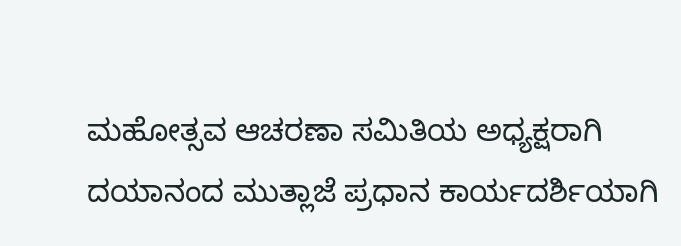ಮಹೋತ್ಸವ ಆಚರಣಾ ಸಮಿತಿಯ ಅಧ್ಯಕ್ಷರಾಗಿ ದಯಾನಂದ ಮುತ್ಲಾಜೆ ಪ್ರಧಾನ ಕಾರ್ಯದರ್ಶಿಯಾಗಿ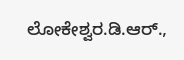ಲೋಕೇಶ್ವರ.ಡಿ.ಆರ್.,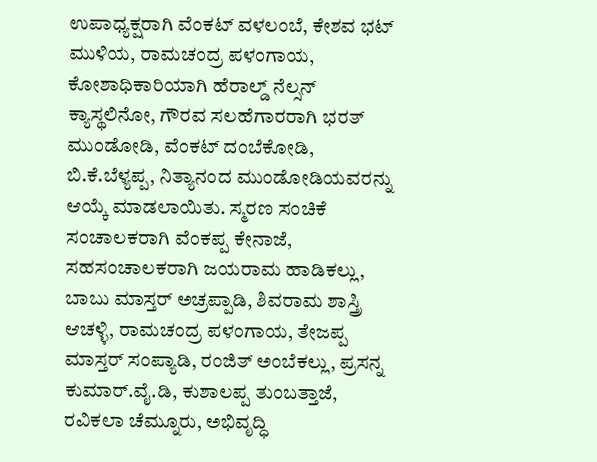ಉಪಾಧ್ಯಕ್ಷರಾಗಿ ವೆಂಕಟ್ ವಳಲಂಬೆ, ಕೇಶವ ಭಟ್ ಮುಳಿಯ, ರಾಮಚಂದ್ರ ಪಳಂಗಾಯ, ಕೋಶಾಧಿಕಾರಿಯಾಗಿ ಹೆರಾಲ್ಡ್ ನೆಲ್ಸನ್ ಕ್ಯಾಸ್ಥಲಿನೋ, ಗೌರವ ಸಲಹೆಗಾರರಾಗಿ ಭರತ್ ಮುಂಡೋಡಿ, ವೆಂಕಟ್ ದಂಬೆಕೋಡಿ, ಬಿ.ಕೆ.ಬೆಳ್ಯಪ್ಪ, ನಿತ್ಯಾನಂದ ಮುಂಡೋಡಿಯವರನ್ನು ಆಯ್ಕೆ ಮಾಡಲಾಯಿತು. ಸ್ಮರಣ ಸಂಚಿಕೆ ಸಂಚಾಲಕರಾಗಿ ವೆಂಕಪ್ಪ ಕೇನಾಜೆ, ಸಹಸಂಚಾಲಕರಾಗಿ ಜಯರಾಮ ಹಾಡಿಕಲ್ಲು, ಬಾಬು ಮಾಸ್ತರ್ ಅಚ್ರಪ್ಪಾಡಿ, ಶಿವರಾಮ ಶಾಸ್ತ್ರಿ ಆಚಳ್ಳಿ, ರಾಮಚಂದ್ರ ಪಳಂಗಾಯ, ತೇಜಪ್ಪ ಮಾಸ್ತರ್ ಸಂಪ್ಯಾಡಿ, ರಂಜಿತ್ ಅಂಬೆಕಲ್ಲು, ಪ್ರಸನ್ನ ಕುಮಾರ್.ವೈ.ಡಿ, ಕುಶಾಲಪ್ಪ ತುಂಬತ್ತಾಜೆ, ರವಿಕಲಾ ಚೆಮ್ನೂರು, ಅಭಿವೃದ್ಧಿ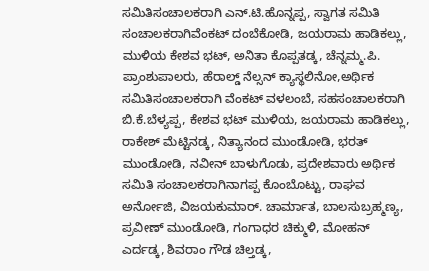ಸಮಿತಿಸಂಚಾಲಕರಾಗಿ ಎನ್.ಟಿ.ಹೊನ್ನಪ್ಪ, ಸ್ವಾಗತ ಸಮಿತಿ ಸಂಚಾಲಕರಾಗಿವೆಂಕಟ್ ದಂಬೆಕೋಡಿ, ಜಯರಾಮ ಹಾಡಿಕಲ್ಲು, ಮುಳಿಯ ಕೇಶವ ಭಟ್, ಅನಿತಾ ಕೊಪ್ಪತಡ್ಕ, ಚೆನ್ನಮ್ಮ.ಪಿ. ಪ್ರಾಂಶುಪಾಲರು, ಹೆರಾಲ್ಡ್ ನೆಲ್ಸನ್ ಕ್ಯಾಸ್ಥಲಿನೋ,ಅರ್ಥಿಕ ಸಮಿತಿಸಂಚಾಲಕರಾಗಿ ವೆಂಕಟ್ ವಳಲಂಬೆ, ಸಹಸಂಚಾಲಕರಾಗಿ ಬಿ.ಕೆ.ಬೆಳ್ಯಪ್ಪ, ಕೇಶವ ಭಟ್ ಮುಳಿಯ, ಜಯರಾಮ ಹಾಡಿಕಲ್ಲು, ರಾಕೇಶ್ ಮೆಟ್ಟಿನಡ್ಕ, ನಿತ್ಯಾನಂದ ಮುಂಡೋಡಿ, ಭರತ್ ಮುಂಡೋಡಿ, ನವೀನ್ ಬಾಳುಗೊಡು, ಪ್ರದೇಶವಾರು ಅರ್ಥಿಕ ಸಮಿತಿ ಸಂಚಾಲಕರಾಗಿನಾಗಪ್ಪ ಕೊಂಬೊಟ್ಟು, ರಾಘವ ಅರ್ನೋಜಿ, ವಿಜಯಕುಮಾರ್. ಚಾರ್ಮಾತ, ಬಾಲಸುಬ್ರಹ್ಮಣ್ಯ, ಪ್ರವೀಣ್ ಮುಂಡೋಡಿ, ಗಂಗಾಧರ ಚಿಕ್ಮುಳಿ, ಮೋಹನ್ ಎರ್ದಡ್ಕ, ಶಿವರಾಂ ಗೌಡ ಚಿಲ್ತಡ್ಕ,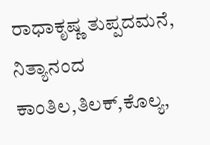ರಾಧಾಕೃಷ್ಣ ತುಪ್ಪದಮನೆ, ನಿತ್ಯಾನಂದ ಕಾಂತಿಲ,ತಿಲಕ್,ಕೊಲ್ಯ,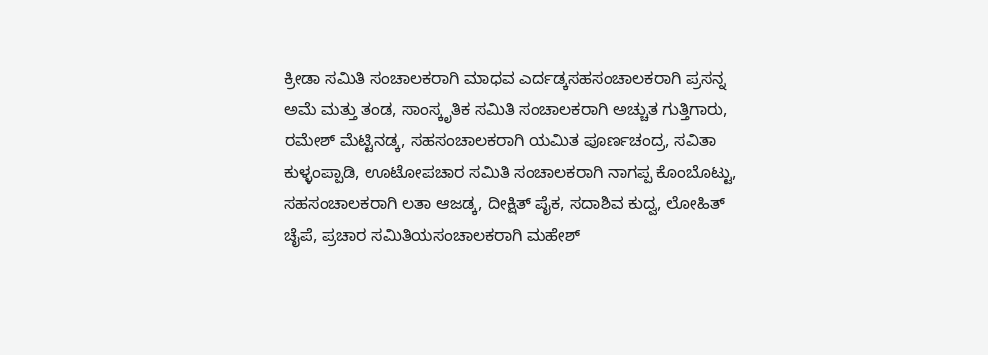ಕ್ರೀಡಾ ಸಮಿತಿ ಸಂಚಾಲಕರಾಗಿ ಮಾಧವ ಎರ್ದಡ್ಕಸಹಸಂಚಾಲಕರಾಗಿ ಪ್ರಸನ್ನ ಅಮೆ ಮತ್ತು ತಂಡ, ಸಾಂಸ್ಕೃತಿಕ ಸಮಿತಿ ಸಂಚಾಲಕರಾಗಿ ಅಚ್ಚುತ ಗುತ್ತಿಗಾರು, ರಮೇಶ್ ಮೆಟ್ಟಿನಡ್ಕ, ಸಹಸಂಚಾಲಕರಾಗಿ ಯಮಿತ ಪೂರ್ಣಚಂದ್ರ, ಸವಿತಾ ಕುಳ್ಳಂಪ್ಪಾಡಿ, ಊಟೋಪಚಾರ ಸಮಿತಿ ಸಂಚಾಲಕರಾಗಿ ನಾಗಪ್ಪ ಕೊಂಬೊಟ್ಟು, ಸಹಸಂಚಾಲಕರಾಗಿ ಲತಾ ಆಜಡ್ಕ, ದೀಕ್ಷಿತ್ ಪೈಕ, ಸದಾಶಿವ ಕುದ್ವ, ಲೋಹಿತ್ ಚೈಪೆ, ಪ್ರಚಾರ ಸಮಿತಿಯಸಂಚಾಲಕರಾಗಿ ಮಹೇಶ್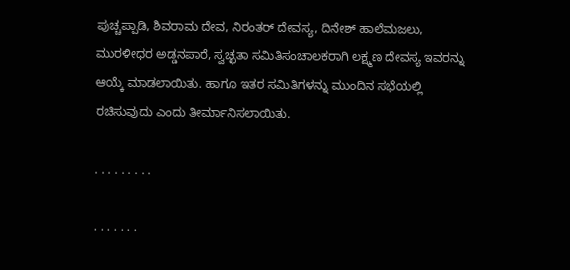ಪುಚ್ಚಪ್ಪಾಡಿ, ಶಿವರಾಮ‌ ದೇವ, ನಿರಂತರ್ ದೇವಸ್ಯ, ದಿನೇಶ್ ಹಾಲೆಮಜಲು, ಮುರಳೀಧರ ಅಡ್ಡನಪಾರೆ, ಸ್ವಚ್ಛತಾ ಸಮಿತಿಸಂಚಾಲಕರಾಗಿ ಲಕ್ಷ್ಮಣ ದೇವಸ್ಯ ಇವರನ್ನು ಆಯ್ಕೆ ಮಾಡಲಾಯಿತು‌. ಹಾಗೂ ಇತರ ಸಮಿತಿಗಳನ್ನು ಮುಂದಿನ ಸಭೆಯಲ್ಲಿ ರಚಿಸುವುದು ಎಂದು ತೀರ್ಮಾನಿಸಲಾಯಿತು.

. . . . . . . . .

. . . . . . .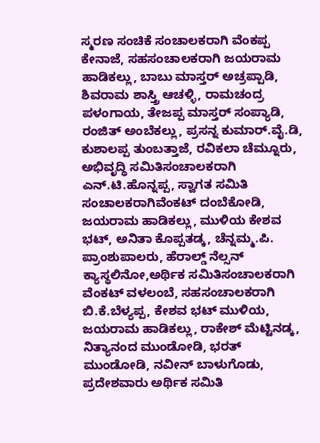ಸ್ಮರಣ ಸಂಚಿಕೆ ಸಂಚಾಲಕರಾಗಿ ವೆಂಕಪ್ಪ ಕೇನಾಜೆ, ಸಹಸಂಚಾಲಕರಾಗಿ ಜಯರಾಮ ಹಾಡಿಕಲ್ಲು, ಬಾಬು ಮಾಸ್ತರ್ ಅಚ್ರಪ್ಪಾಡಿ, ಶಿವರಾಮ ಶಾಸ್ತ್ರಿ ಆಚಳ್ಳಿ, ರಾಮಚಂದ್ರ ಪಳಂಗಾಯ, ತೇಜಪ್ಪ ಮಾಸ್ತರ್ ಸಂಪ್ಯಾಡಿ, ರಂಜಿತ್ ಅಂಬೆಕಲ್ಲು, ಪ್ರಸನ್ನ ಕುಮಾರ್.ವೈ.ಡಿ, ಕುಶಾಲಪ್ಪ ತುಂಬತ್ತಾಜೆ, ರವಿಕಲಾ ಚೆಮ್ನೂರು, ಅಭಿವೃದ್ಧಿ ಸಮಿತಿಸಂಚಾಲಕರಾಗಿ ಎನ್.ಟಿ.ಹೊನ್ನಪ್ಪ, ಸ್ವಾಗತ ಸಮಿತಿ ಸಂಚಾಲಕರಾಗಿವೆಂಕಟ್ ದಂಬೆಕೋಡಿ, ಜಯರಾಮ ಹಾಡಿಕಲ್ಲು, ಮುಳಿಯ ಕೇಶವ ಭಟ್, ಅನಿತಾ ಕೊಪ್ಪತಡ್ಕ, ಚೆನ್ನಮ್ಮ.ಪಿ. ಪ್ರಾಂಶುಪಾಲರು, ಹೆರಾಲ್ಡ್ ನೆಲ್ಸನ್ ಕ್ಯಾಸ್ಥಲಿನೋ,ಅರ್ಥಿಕ ಸಮಿತಿಸಂಚಾಲಕರಾಗಿ ವೆಂಕಟ್ ವಳಲಂಬೆ, ಸಹಸಂಚಾಲಕರಾಗಿ ಬಿ.ಕೆ.ಬೆಳ್ಯಪ್ಪ, ಕೇಶವ ಭಟ್ ಮುಳಿಯ, ಜಯರಾಮ ಹಾಡಿಕಲ್ಲು, ರಾಕೇಶ್ ಮೆಟ್ಟಿನಡ್ಕ, ನಿತ್ಯಾನಂದ ಮುಂಡೋಡಿ, ಭರತ್ ಮುಂಡೋಡಿ, ನವೀನ್ ಬಾಳುಗೊಡು, ಪ್ರದೇಶವಾರು ಅರ್ಥಿಕ ಸಮಿತಿ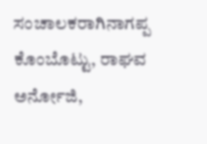ಸಂಚಾಲಕರಾಗಿನಾಗಪ್ಪ ಕೊಂಬೊಟ್ಟು, ರಾಘವ ಅರ್ನೋಜಿ,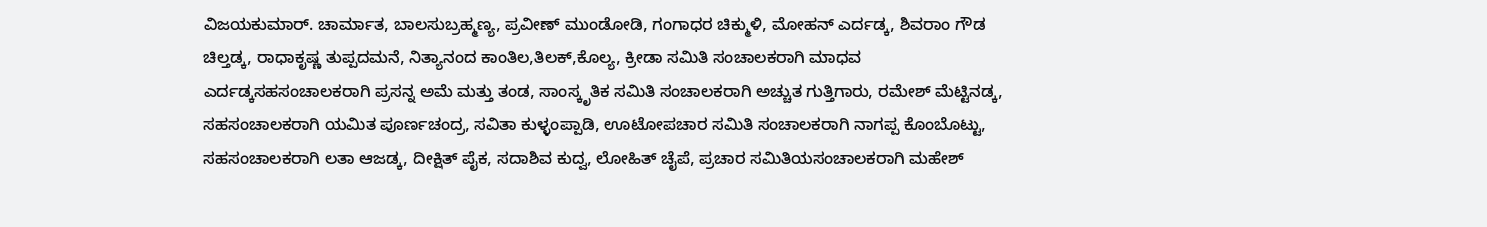ವಿಜಯಕುಮಾರ್. ಚಾರ್ಮಾತ, ಬಾಲಸುಬ್ರಹ್ಮಣ್ಯ, ಪ್ರವೀಣ್ ಮುಂಡೋಡಿ, ಗಂಗಾಧರ ಚಿಕ್ಮುಳಿ, ಮೋಹನ್ ಎರ್ದಡ್ಕ, ಶಿವರಾಂ ಗೌಡ ಚಿಲ್ತಡ್ಕ, ರಾಧಾಕೃಷ್ಣ ತುಪ್ಪದಮನೆ, ನಿತ್ಯಾನಂದ ಕಾಂತಿಲ,ತಿಲಕ್,ಕೊಲ್ಯ, ಕ್ರೀಡಾ ಸಮಿತಿ ಸಂಚಾಲಕರಾಗಿ ಮಾಧವ ಎರ್ದಡ್ಕಸಹಸಂಚಾಲಕರಾಗಿ ಪ್ರಸನ್ನ ಅಮೆ ಮತ್ತು ತಂಡ, ಸಾಂಸ್ಕೃತಿಕ ಸಮಿತಿ ಸಂಚಾಲಕರಾಗಿ ಅಚ್ಚುತ ಗುತ್ತಿಗಾರು, ರಮೇಶ್ ಮೆಟ್ಟಿನಡ್ಕ, ಸಹಸಂಚಾಲಕರಾಗಿ ಯಮಿತ ಪೂರ್ಣಚಂದ್ರ, ಸವಿತಾ ಕುಳ್ಳಂಪ್ಪಾಡಿ, ಊಟೋಪಚಾರ ಸಮಿತಿ ಸಂಚಾಲಕರಾಗಿ ನಾಗಪ್ಪ ಕೊಂಬೊಟ್ಟು, ಸಹಸಂಚಾಲಕರಾಗಿ ಲತಾ ಆಜಡ್ಕ, ದೀಕ್ಷಿತ್ ಪೈಕ, ಸದಾಶಿವ ಕುದ್ವ, ಲೋಹಿತ್ ಚೈಪೆ, ಪ್ರಚಾರ ಸಮಿತಿಯಸಂಚಾಲಕರಾಗಿ ಮಹೇಶ್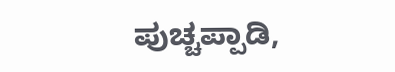ಪುಚ್ಚಪ್ಪಾಡಿ,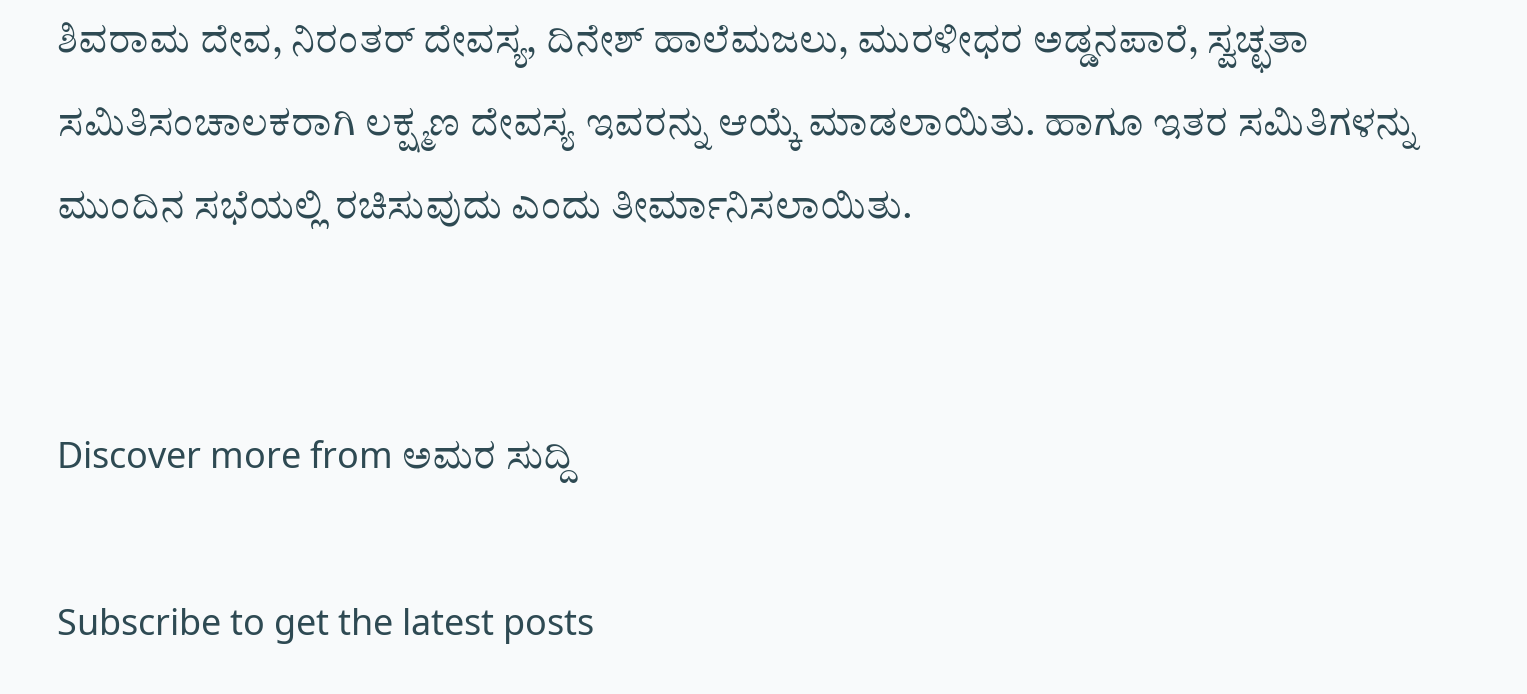ಶಿವರಾಮ‌ ದೇವ, ನಿರಂತರ್ ದೇವಸ್ಯ, ದಿನೇಶ್ ಹಾಲೆಮಜಲು, ಮುರಳೀಧರ ಅಡ್ಡನಪಾರೆ, ಸ್ವಚ್ಛತಾ ಸಮಿತಿಸಂಚಾಲಕರಾಗಿ ಲಕ್ಷ್ಮಣ ದೇವಸ್ಯ ಇವರನ್ನು ಆಯ್ಕೆ ಮಾಡಲಾಯಿತು‌. ಹಾಗೂ ಇತರ ಸಮಿತಿಗಳನ್ನು ಮುಂದಿನ ಸಭೆಯಲ್ಲಿ ರಚಿಸುವುದು ಎಂದು ತೀರ್ಮಾನಿಸಲಾಯಿತು.


Discover more from ಅಮರ ಸುದ್ದಿ

Subscribe to get the latest posts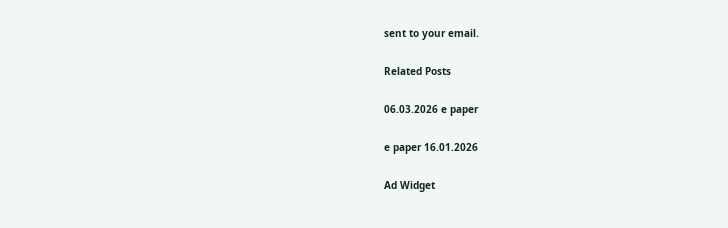sent to your email.

Related Posts

06.03.2026 e paper

e paper 16.01.2026

Ad Widget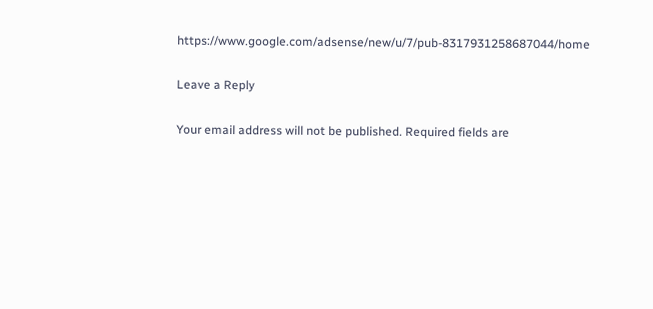https://www.google.com/adsense/new/u/7/pub-8317931258687044/home

Leave a Reply

Your email address will not be published. Required fields are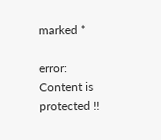marked *

error: Content is protected !!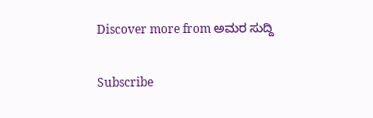Discover more from ಅಮರ ಸುದ್ದಿ

Subscribe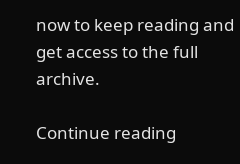now to keep reading and get access to the full archive.

Continue reading